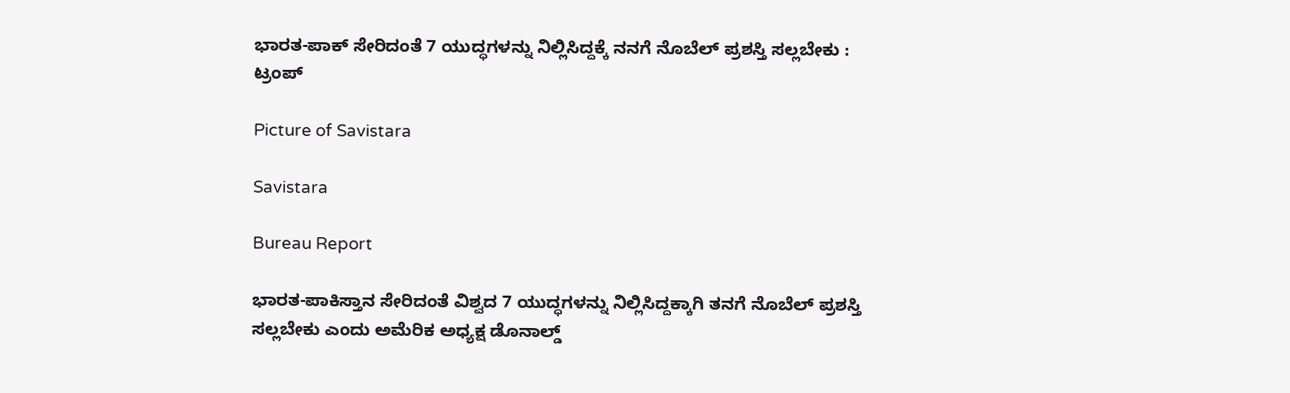ಭಾರತ-ಪಾಕ್ ಸೇರಿದಂತೆ 7 ಯುದ್ಧಗಳನ್ನು ನಿಲ್ಲಿಸಿದ್ದಕ್ಕೆ ನನಗೆ ನೊಬೆಲ್ ಪ್ರಶಸ್ತಿ ಸಲ್ಲಬೇಕು : ಟ್ರಂಪ್

Picture of Savistara

Savistara

Bureau Report

ಭಾರತ-ಪಾಕಿಸ್ತಾನ ಸೇರಿದಂತೆ ವಿಶ್ವದ 7 ಯುದ್ಧಗಳನ್ನು ನಿಲ್ಲಿಸಿದ್ದಕ್ಕಾಗಿ ತನಗೆ ನೊಬೆಲ್ ಪ್ರಶಸ್ತಿ ಸಲ್ಲಬೇಕು ಎಂದು ಅಮೆರಿಕ ಅಧ್ಯಕ್ಷ ಡೊನಾಲ್ಡ್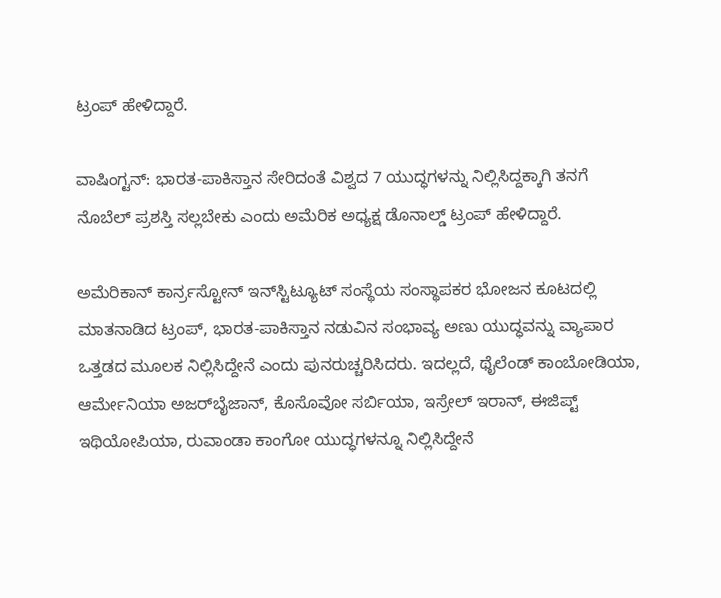ಟ್ರಂಪ್‌ ಹೇಳಿದ್ದಾರೆ.

ವಾಷಿಂಗ್ಟನ್: ಭಾರತ-ಪಾಕಿಸ್ತಾನ ಸೇರಿದಂತೆ ವಿಶ್ವದ 7 ಯುದ್ಧಗಳನ್ನು ನಿಲ್ಲಿಸಿದ್ದಕ್ಕಾಗಿ ತನಗೆ ನೊಬೆಲ್‌ ಪ್ರಶಸ್ತಿ ಸಲ್ಲಬೇಕು ಎಂದು ಅಮೆರಿಕ ಅಧ್ಯಕ್ಷ ಡೊನಾಲ್ಡ್‌ ಟ್ರಂಪ್‌ ಹೇಳಿದ್ದಾರೆ.

ಅಮೆರಿಕಾನ್ ಕಾರ್ನ‌್ರಸ್ಟೋನ್ ಇನ್‌ಸ್ಟಿಟ್ಯೂಟ್ ಸಂಸ್ಥೆಯ ಸಂಸ್ಥಾಪಕರ ಭೋಜನ ಕೂಟದಲ್ಲಿ ಮಾತನಾಡಿದ ಟ್ರಂಪ್, ಭಾರತ-ಪಾಕಿಸ್ತಾನ ನಡುವಿನ ಸಂಭಾವ್ಯ ಅಣು ಯುದ್ಧವನ್ನು ವ್ಯಾಪಾರ ಒತ್ತಡದ ಮೂಲಕ ನಿಲ್ಲಿಸಿದ್ದೇನೆ ಎಂದು ಪುನರುಚ್ಚರಿಸಿದರು. ಇದಲ್ಲದೆ, ಥೈಲೆಂಡ್ ಕಾಂಬೋಡಿಯಾ, ಆರ್ಮೇನಿಯಾ ಅಜರ್‌ಬೈಜಾನ್‌, ಕೊಸೊವೋ ಸರ್ಬಿಯಾ, ಇಸ್ರೇಲ್ ಇರಾನ್, ಈಜಿಪ್ಟ್ ಇಥಿಯೋಪಿಯಾ, ರುವಾಂಡಾ ಕಾಂಗೋ ಯುದ್ಧಗಳನ್ನೂ ನಿಲ್ಲಿಸಿದ್ದೇನೆ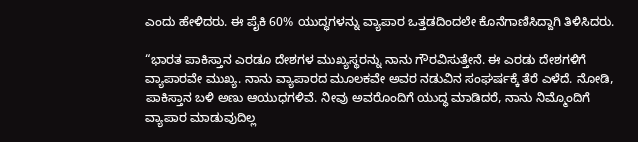ಎಂದು ಹೇಳಿದರು. ಈ ಪೈಕಿ 60% ಯುದ್ಧಗಳನ್ನು ವ್ಯಾಪಾರ ಒತ್ತಡದಿಂದಲೇ ಕೊನೆಗಾಣಿಸಿದ್ದಾಗಿ ತಿಳಿಸಿದರು.

“ಭಾರತ ಪಾಕಿಸ್ತಾನ ಎರಡೂ ದೇಶಗಳ ಮುಖ್ಯಸ್ಥರನ್ನು ನಾನು ಗೌರವಿಸುತ್ತೇನೆ. ಈ ಎರಡು ದೇಶಗಳಿಗೆ ವ್ಯಾಪಾರವೇ ಮುಖ್ಯ. ನಾನು ವ್ಯಾಪಾರದ ಮೂಲಕವೇ ಅವರ ನಡುವಿನ ಸಂಘರ್ಷಕ್ಕೆ ತೆರೆ ಎಳೆದೆ. ನೋಡಿ, ಪಾಕಿಸ್ತಾನ ಬಳಿ ಅಣು ಆಯುಧಗಳಿವೆ. ನೀವು ಅವರೊಂದಿಗೆ ಯುದ್ಧ ಮಾಡಿದರೆ, ನಾನು ನಿಮ್ಮೊಂದಿಗೆ ವ್ಯಾಪಾರ ಮಾಡುವುದಿಲ್ಲ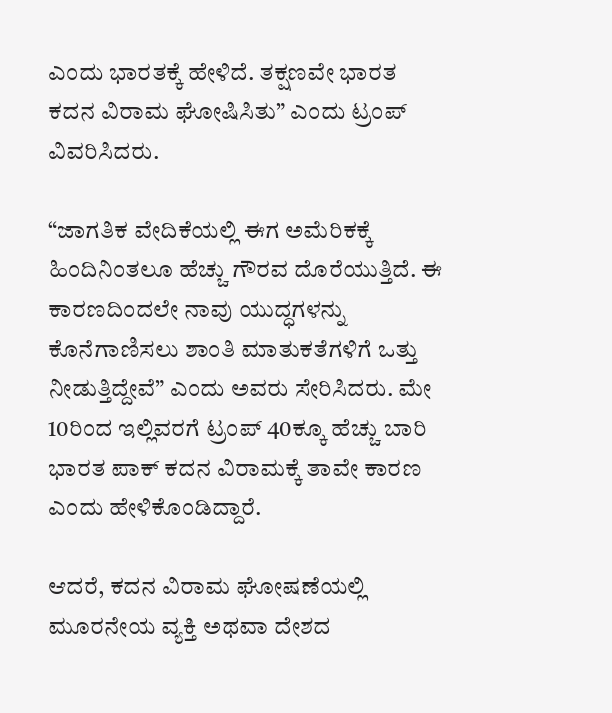ಎಂದು ಭಾರತಕ್ಕೆ ಹೇಳಿದೆ. ತಕ್ಷಣವೇ ಭಾರತ ಕದನ ವಿರಾಮ ಘೋಷಿಸಿತು” ಎಂದು ಟ್ರಂಪ್‌ ವಿವರಿಸಿದರು.

“ಜಾಗತಿಕ ವೇದಿಕೆಯಲ್ಲಿ ಈಗ ಅಮೆರಿಕಕ್ಕೆ ಹಿಂದಿನಿಂತಲೂ ಹೆಚ್ಚು ಗೌರವ ದೊರೆಯುತ್ತಿದೆ. ಈ ಕಾರಣದಿಂದಲೇ ನಾವು ಯುದ್ಧಗಳನ್ನು ಕೊನೆಗಾಣಿಸಲು ಶಾಂತಿ ಮಾತುಕತೆಗಳಿಗೆ ಒತ್ತು ನೀಡುತ್ತಿದ್ದೇವೆ” ಎಂದು ಅವರು ಸೇರಿಸಿದರು. ಮೇ 10ರಿಂದ ಇಲ್ಲಿವರಗೆ ಟ್ರಂಪ್‌ 40ಕ್ಕೂ ಹೆಚ್ಚು ಬಾರಿ ಭಾರತ ಪಾಕ್ ಕದನ ವಿರಾಮಕ್ಕೆ ತಾವೇ ಕಾರಣ ಎಂದು ಹೇಳಿಕೊಂಡಿದ್ದಾರೆ.

ಆದರೆ, ಕದನ ವಿರಾಮ ಘೋಷಣೆಯಲ್ಲಿ ಮೂರನೇಯ ವ್ಯಕ್ತಿ ಅಥವಾ ದೇಶದ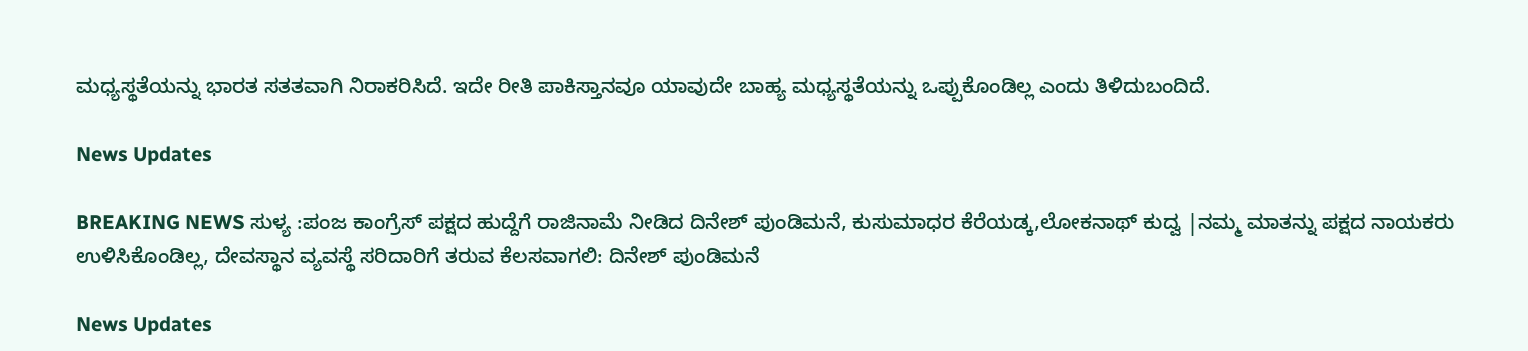ಮಧ್ಯಸ್ಥತೆಯನ್ನು ಭಾರತ ಸತತವಾಗಿ ನಿರಾಕರಿಸಿದೆ. ಇದೇ ರೀತಿ ಪಾಕಿಸ್ತಾನವೂ ಯಾವುದೇ ಬಾಹ್ಯ ಮಧ್ಯಸ್ಥತೆಯನ್ನು ಒಪ್ಪುಕೊಂಡಿಲ್ಲ ಎಂದು ತಿಳಿದುಬಂದಿದೆ.

News Updates

BREAKING NEWS ಸುಳ್ಯ :ಪಂಜ ಕಾಂಗ್ರೆಸ್ ಪಕ್ಷದ ಹುದ್ದೆಗೆ ರಾಜಿನಾಮೆ ನೀಡಿದ ದಿನೇಶ್ ಪುಂಡಿಮನೆ, ಕುಸುಮಾಧರ ಕೆರೆಯಡ್ಕ,ಲೋಕನಾಥ್ ಕುದ್ವ |ನಮ್ಮ ಮಾತನ್ನು ಪಕ್ಷದ ನಾಯಕರು ಉಳಿಸಿಕೊಂಡಿಲ್ಲ, ದೇವಸ್ಥಾನ ವ್ಯವಸ್ಥೆ ಸರಿದಾರಿಗೆ ತರುವ ಕೆಲಸವಾಗಲಿ: ದಿನೇಶ್ ಪುಂಡಿಮನೆ

News Updates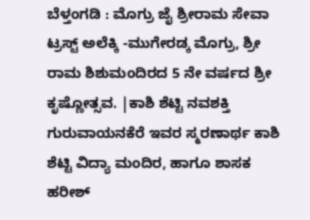ಬೆಳ್ತಂಗಡಿ : ಮೊಗ್ರು ಜೈ ಶ್ರೀರಾಮ ಸೇವಾ ಟ್ರಸ್ಟ್ ಅಲೆಕ್ಕಿ -ಮುಗೇರಡ್ಕ ಮೊಗ್ರು, ಶ್ರೀ ರಾಮ ಶಿಶುಮಂದಿರದ 5 ನೇ ವರ್ಷದ ಶ್ರೀ ಕೃಷ್ಣೋತ್ಸವ. |ಕಾಶಿ ಶೆಟ್ಟಿ ನವಶಕ್ತಿ ಗುರುವಾಯನಕೆರೆ ಇವರ ಸ್ಮರಣಾರ್ಥ ಕಾಶಿ ಶೆಟ್ಟಿ ವಿದ್ಯಾ ಮಂದಿರ, ಹಾಗೂ ಶಾಸಕ ಹರೀಶ್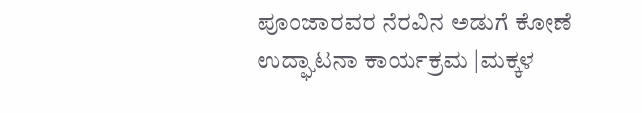ಪೂಂಜಾರವರ ನೆರವಿನ ಅಡುಗೆ ಕೋಣೆ ಉದ್ಘಾಟನಾ ಕಾರ್ಯಕ್ರಮ |ಮಕ್ಕಳ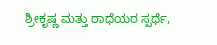ಶ್ರೀಕೃಷ್ಣ ಮತ್ತು ರಾಧೆಯರ ಸ್ಪರ್ಧೆ,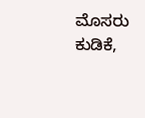ಮೊಸರು ಕುಡಿಕೆ,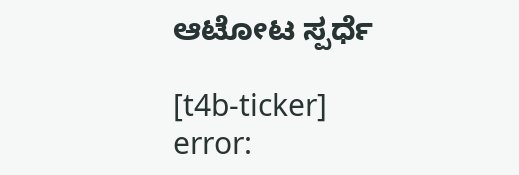ಆಟೋಟ ಸ್ಪರ್ಧೆ

[t4b-ticker]
error: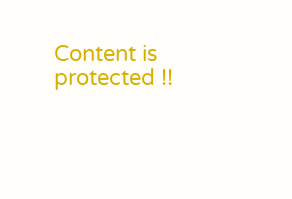Content is protected !!